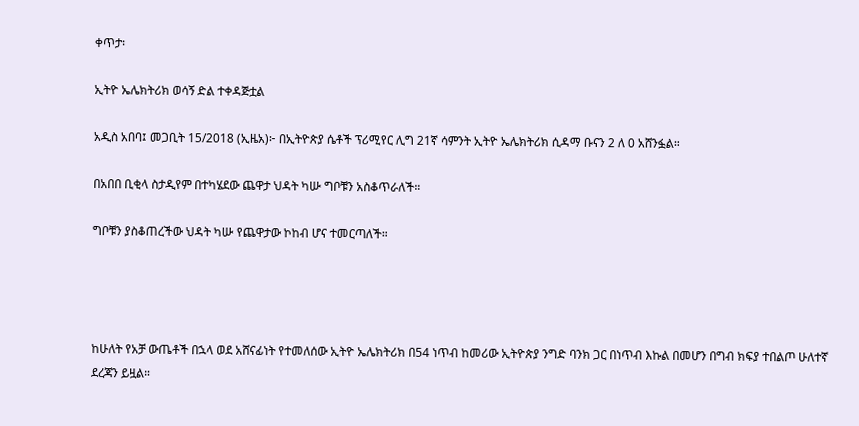ቀጥታ፡

ኢትዮ ኤሌክትሪክ ወሳኝ ድል ተቀዳጅቷል

አዲስ አበባ፤ መጋቢት 15/2018 (ኢዜአ)፦ በኢትዮጵያ ሴቶች ፕሪሚየር ሊግ 21ኛ ሳምንት ኢትዮ ኤሌክትሪክ ሲዳማ ቡናን 2 ለ 0 አሸንፏል።

በአበበ ቢቂላ ስታዲየም በተካሄደው ጨዋታ ህዳት ካሡ ግቦቹን አስቆጥራለች።

ግቦቹን ያስቆጠረችው ህዳት ካሡ የጨዋታው ኮከብ ሆና ተመርጣለች።




ከሁለት የአቻ ውጤቶች በኋላ ወደ አሸናፊነት የተመለሰው ኢትዮ ኤሌክትሪክ በ54 ነጥብ ከመሪው ኢትዮጵያ ንግድ ባንክ ጋር በነጥብ እኩል በመሆን በግብ ክፍያ ተበልጦ ሁለተኛ ደረጃን ይዟል።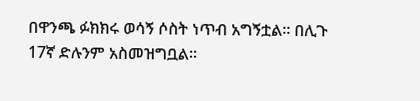በዋንጫ ፉክክሩ ወሳኝ ሶስት ነጥብ አግኝቷል። በሊጉ 17ኛ ድሉንም አስመዝግቧል።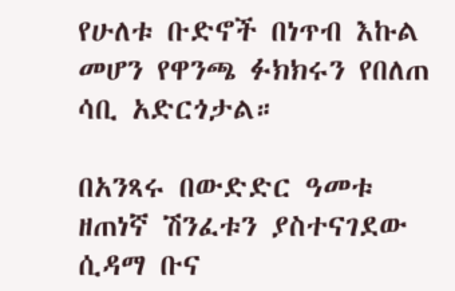የሁለቱ ቡድኖች በነጥብ እኩል መሆን የዋንጫ ፉክክሩን የበለጠ ሳቢ አድርጎታል።

በአንጻሩ በውድድር ዓመቱ ዘጠነኛ ሽንፈቱን ያስተናገደው ሲዳማ ቡና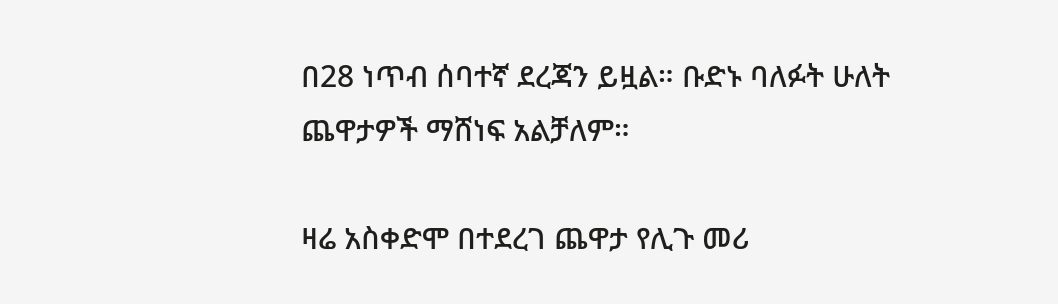በ28 ነጥብ ሰባተኛ ደረጃን ይዟል። ቡድኑ ባለፉት ሁለት ጨዋታዎች ማሸነፍ አልቻለም።

ዛሬ አስቀድሞ በተደረገ ጨዋታ የሊጉ መሪ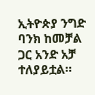ኢትዮጵያ ንግድ ባንክ ከመቻል ጋር አንድ አቻ ተለያይቷል።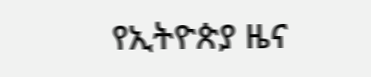የኢትዮጵያ ዜና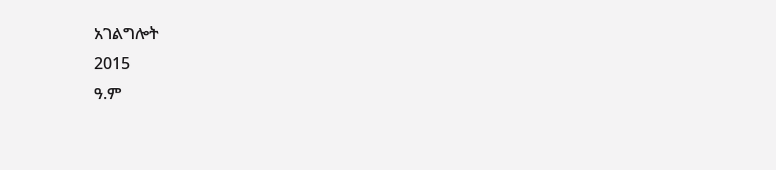አገልግሎት
2015
ዓ.ም